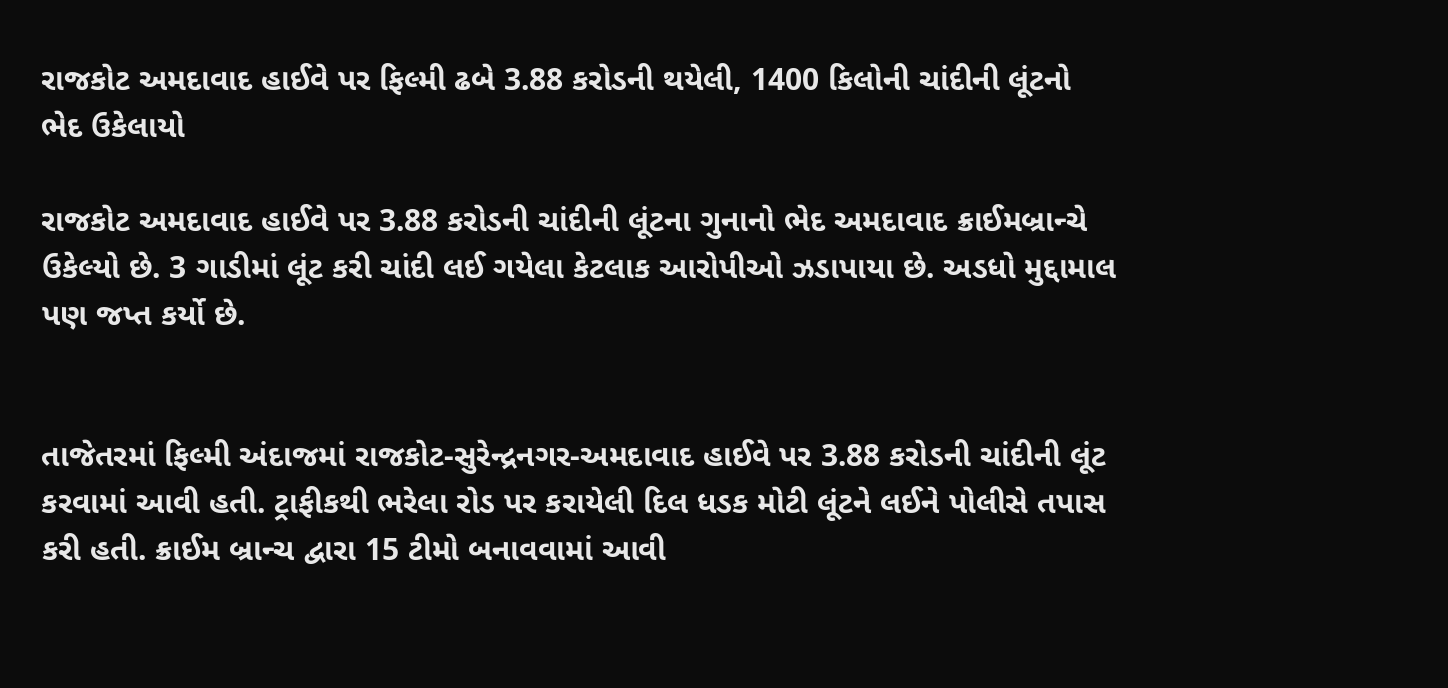રાજકોટ અમદાવાદ હાઈવે પર ફિલ્મી ઢબે 3.88 કરોડની થયેલી, 1400 કિલોની ચાંદીની લૂંટનો ભેદ ઉકેલાયો

રાજકોટ અમદાવાદ હાઈવે પર 3.88 કરોડની ચાંદીની લૂંટના ગુનાનો ભેદ અમદાવાદ ક્રાઈમબ્રાન્ચે ઉકેલ્યો છે. 3 ગાડીમાં લૂંટ કરી ચાંદી લઈ ગયેલા કેટલાક આરોપીઓ ઝડાપાયા છે. અડધો મુદ્દામાલ પણ જપ્ત કર્યો છે.


તાજેતરમાં ફિલ્મી અંદાજમાં રાજકોટ-સુરેન્દ્રનગર-અમદાવાદ હાઈવે પર 3.88 કરોડની ચાંદીની લૂંટ કરવામાં આવી હતી. ટ્રાફીકથી ભરેલા રોડ પર કરાયેલી દિલ ધડક મોટી લૂંટને લઈને પોલીસે તપાસ કરી હતી. ક્રાઈમ બ્રાન્ચ દ્વારા 15 ટીમો બનાવવામાં આવી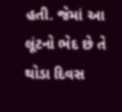હતી. જેમાં આ લૂંટનો ભેદ છે તે થોડા દિવસ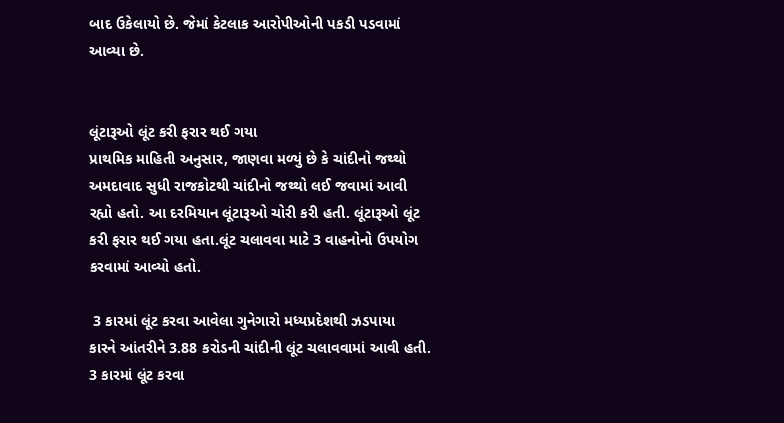બાદ ઉકેલાયો છે. જેમાં કેટલાક આરોપીઓની પકડી પડવામાં આવ્યા છે.


લૂંટારૂઓ લૂંટ કરી ફરાર થઈ ગયા
પ્રાથમિક માહિતી અનુસાર, જાણવા મળ્યું છે કે ચાંદીનો જથ્થો અમદાવાદ સુધી રાજકોટથી ચાંદીનો જથ્થો લઈ જવામાં આવી રહ્યો હતો. આ દરમિયાન લૂંટારૂઓ ચોરી કરી હતી. લૂંટારૂઓ લૂંટ કરી ફરાર થઈ ગયા હતા.લૂંટ ચલાવવા માટે 3 વાહનોનો ઉપયોગ કરવામાં આવ્યો હતો.

 3 કારમાં લૂંટ કરવા આવેલા ગુનેગારો મધ્યપ્રદેશથી ઝડપાયા
કારને આંતરીને 3.88 કરોડની ચાંદીની લૂંટ ચલાવવામાં આવી હતી. 3 કારમાં લૂંટ કરવા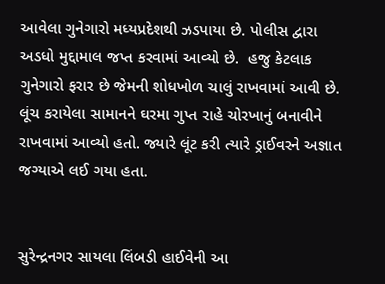આવેલા ગુનેગારો મધ્યપ્રદેશથી ઝડપાયા છે. પોલીસ દ્વારા અડધો મુદ્દામાલ જપ્ત કરવામાં આવ્યો છે.  હજુ કેટલાક ગુનેગારો ફરાર છે જેમની શોધખોળ ચાલું રાખવામાં આવી છે. લૂંચ કરાયેલા સામાનને ઘરમા ગુપ્ત રાહે ચોરખાનું બનાવીને રાખવામાં આવ્યો હતો. જ્યારે લૂંટ કરી ત્યારે ડ્રાઈવરને અજ્ઞાત જગ્યાએ લઈ ગયા હતા.


સુરેન્દ્રનગર સાયલા લિંબડી હાઈવેની આ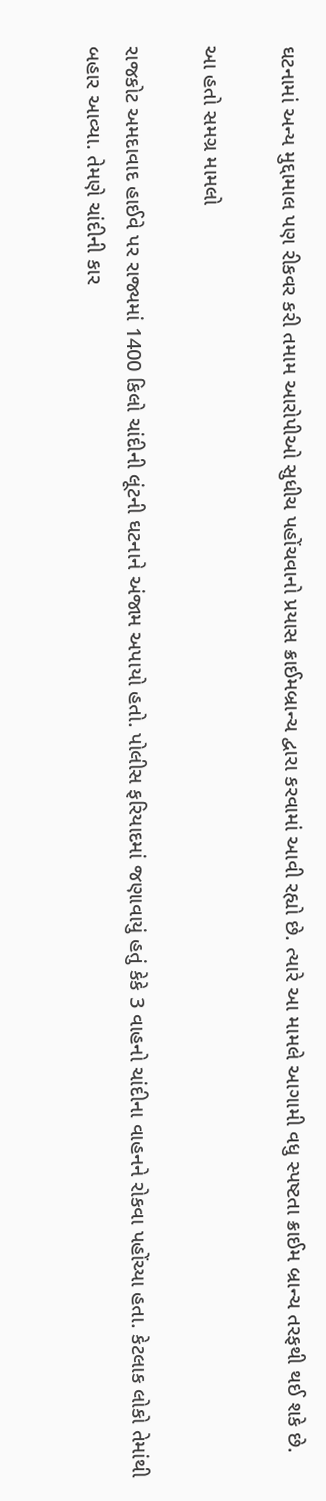ઘટનામાં અન્ય મુદ્દામાલ પણ રીકવર કરી તમામ આરોપીઓ સુધીચ પહોંચવાનો પ્રયાસ ક્રાઈમબ્રાન્ચ દ્વારા કરવામાં આવી રહ્યો છે. ત્યારે આ મામલે આગામી વધુ સ્પષ્ટતા ક્રાઈમ બ્રાન્ચ તરફથી થઈ શકે છે.

આ હતો સમગ્ર મામલો

રાજકોટ અમદાવાદ હાઈવે પર રાજ્યમાં 1400 કિલો ચાંદીની લૂંટની ઘટનાને અંજામ અપાયો હતો. પોલીસ ફરિયાદમાં જણાવાયું હતું કેકે 3 વાહનો ચાંદીના વાહનને રોકવા પહોંચ્યા હતા. કેટલાક લોકો તેમાંથી બહાર આવ્યા. તેમણે ચાંદીની કાર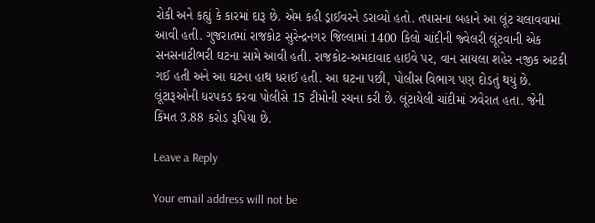રોકી અને કહ્યું કે કારમાં દારૂ છે. એમ કહી ડ્રાઈવરને ડરાવ્યો હતો. તપાસના બહાને આ લૂંટ ચલાવવામાં આવી હતી. ગુજરાતમાં રાજકોટ સુરેન્દ્રનગર જિલ્લામાં 1400 કિલો ચાંદીની જ્વેલરી લૂંટવાની એક સનસનાટીભરી ઘટના સામે આવી હતી. રાજકોટ-અમદાવાદ હાઇવે પર, વાન સાયલા શહેર નજીક અટકી ગઈ હતી અને આ ઘટના હાથ ધરાઈ હતી. આ ઘટના પછી, પોલીસ વિભાગ પણ દોડતું થયું છે. લૂંટારૂઓની ધરપકડ કરવા પોલીસે 15 ટીમોની રચના કરી છે. લૂંટાયેલી ચાંદીમાં ઝવેરાત હતા. જેની કિંમત 3.88 કરોડ રૂપિયા છે.

Leave a Reply

Your email address will not be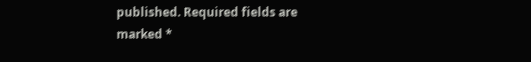published. Required fields are marked *